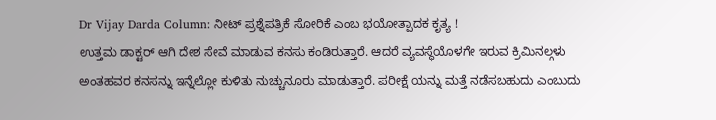Dr Vijay Darda Column: ನೀಟ್ ಪ್ರಶ್ನೆಪತ್ರಿಕೆ ಸೋರಿಕೆ ಎಂಬ ಭಯೋತ್ಪಾದಕ ಕೃತ್ಯ !
ಉತ್ತಮ ಡಾಕ್ಟರ್ ಆಗಿ ದೇಶ ಸೇವೆ ಮಾಡುವ ಕನಸು ಕಂಡಿರುತ್ತಾರೆ. ಆದರೆ ವ್ಯವಸ್ಥೆಯೊಳಗೇ ಇರುವ ಕ್ರಿಮಿನಲ್ಗಳು ಅಂತಹವರ ಕನಸನ್ನು ಇನ್ನೆಲ್ಲೋ ಕುಳಿತು ನುಚ್ಚುನೂರು ಮಾಡುತ್ತಾರೆ. ಪರೀಕ್ಷೆ ಯನ್ನು ಮತ್ತೆ ನಡೆಸಬಹುದು ಎಂಬುದು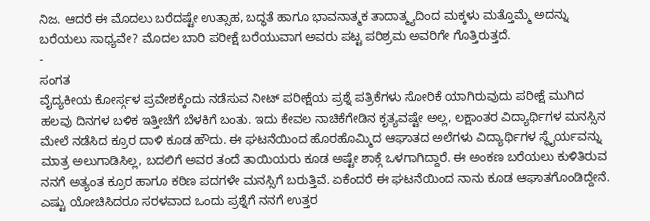ನಿಜ. ಆದರೆ ಈ ಮೊದಲು ಬರೆದಷ್ಟೇ ಉತ್ಸಾಹ, ಬದ್ಧತೆ ಹಾಗೂ ಭಾವನಾತ್ಮಕ ತಾದಾತ್ಮ್ಯದಿಂದ ಮಕ್ಕಳು ಮತ್ತೊಮ್ಮೆ ಅದನ್ನು ಬರೆಯಲು ಸಾಧ್ಯವೇ? ಮೊದಲ ಬಾರಿ ಪರೀಕ್ಷೆ ಬರೆಯುವಾಗ ಅವರು ಪಟ್ಟ ಪರಿಶ್ರಮ ಅವರಿಗೇ ಗೊತ್ತಿರುತ್ತದೆ.
-
ಸಂಗತ
ವೈದ್ಯಕೀಯ ಕೋರ್ಸ್ಗಳ ಪ್ರವೇಶಕ್ಕೆಂದು ನಡೆಸುವ ನೀಟ್ ಪರೀಕ್ಷೆಯ ಪ್ರಶ್ನೆ ಪತ್ರಿಕೆಗಳು ಸೋರಿಕೆ ಯಾಗಿರುವುದು ಪರೀಕ್ಷೆ ಮುಗಿದ ಹಲವು ದಿನಗಳ ಬಳಿಕ ಇತ್ತೀಚೆಗೆ ಬೆಳಕಿಗೆ ಬಂತು. ಇದು ಕೇವಲ ನಾಚಿಕೆಗೇಡಿನ ಕೃತ್ಯವಷ್ಟೇ ಅಲ್ಲ, ಲಕ್ಷಾಂತರ ವಿದ್ಯಾರ್ಥಿಗಳ ಮನಸ್ಸಿನ ಮೇಲೆ ನಡೆಸಿದ ಕ್ರೂರ ದಾಳಿ ಕೂಡ ಹೌದು. ಈ ಘಟನೆಯಿಂದ ಹೊರಹೊಮ್ಮಿದ ಆಘಾತದ ಅಲೆಗಳು ವಿದ್ಯಾರ್ಥಿಗಳ ಸ್ಥೈರ್ಯವನ್ನು ಮಾತ್ರ ಅಲುಗಾಡಿಸಿಲ್ಲ, ಬದಲಿಗೆ ಅವರ ತಂದೆ ತಾಯಿಯರು ಕೂಡ ಅಷ್ಟೇ ಶಾಕ್ಗೆ ಒಳಗಾಗಿದ್ದಾರೆ. ಈ ಅಂಕಣ ಬರೆಯಲು ಕುಳಿತಿರುವ ನನಗೆ ಅತ್ಯಂತ ಕ್ರೂರ ಹಾಗೂ ಕಠಿಣ ಪದಗಳೇ ಮನಸ್ಸಿಗೆ ಬರುತ್ತಿವೆ. ಏಕೆಂದರೆ ಈ ಘಟನೆಯಿಂದ ನಾನು ಕೂಡ ಆಘಾತಗೊಂಡಿದ್ದೇನೆ.
ಎಷ್ಟು ಯೋಚಿಸಿದರೂ ಸರಳವಾದ ಒಂದು ಪ್ರಶ್ನೆಗೆ ನನಗೆ ಉತ್ತರ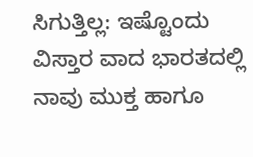ಸಿಗುತ್ತಿಲ್ಲ: ಇಷ್ಟೊಂದು ವಿಸ್ತಾರ ವಾದ ಭಾರತದಲ್ಲಿ ನಾವು ಮುಕ್ತ ಹಾಗೂ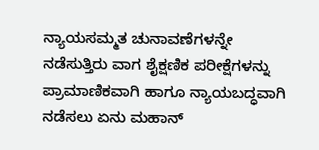ನ್ಯಾಯಸಮ್ಮತ ಚುನಾವಣೆಗಳನ್ನೇ ನಡೆಸುತ್ತಿರು ವಾಗ ಶೈಕ್ಷಣಿಕ ಪರೀಕ್ಷೆಗಳನ್ನು ಪ್ರಾಮಾಣಿಕವಾಗಿ ಹಾಗೂ ನ್ಯಾಯಬದ್ಧವಾಗಿ ನಡೆಸಲು ಏನು ಮಹಾನ್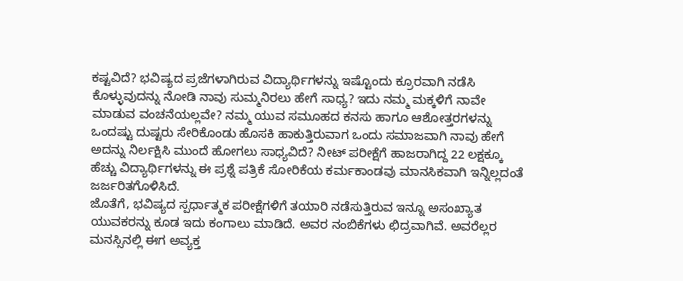ಕಷ್ಟವಿದೆ? ಭವಿಷ್ಯದ ಪ್ರಜೆಗಳಾಗಿರುವ ವಿದ್ಯಾರ್ಥಿಗಳನ್ನು ಇಷ್ಟೊಂದು ಕ್ರೂರವಾಗಿ ನಡೆಸಿ ಕೊಳ್ಳುವುದನ್ನು ನೋಡಿ ನಾವು ಸುಮ್ಮನಿರಲು ಹೇಗೆ ಸಾಧ್ಯ? ಇದು ನಮ್ಮ ಮಕ್ಕಳಿಗೆ ನಾವೇ ಮಾಡುವ ವಂಚನೆಯಲ್ಲವೇ? ನಮ್ಮ ಯುವ ಸಮೂಹದ ಕನಸು ಹಾಗೂ ಆಶೋತ್ತರಗಳನ್ನು ಒಂದಷ್ಟು ದುಷ್ಟರು ಸೇರಿಕೊಂಡು ಹೊಸಕಿ ಹಾಕುತ್ತಿರುವಾಗ ಒಂದು ಸಮಾಜವಾಗಿ ನಾವು ಹೇಗೆ ಅದನ್ನು ನಿರ್ಲಕ್ಷಿಸಿ ಮುಂದೆ ಹೋಗಲು ಸಾಧ್ಯವಿದೆ? ನೀಟ್ ಪರೀಕ್ಷೆಗೆ ಹಾಜರಾಗಿದ್ದ 22 ಲಕ್ಷಕ್ಕೂ ಹೆಚ್ಚು ವಿದ್ಯಾರ್ಥಿಗಳನ್ನು ಈ ಪ್ರಶ್ನೆ ಪತ್ರಿಕೆ ಸೋರಿಕೆಯ ಕರ್ಮಕಾಂಡವು ಮಾನಸಿಕವಾಗಿ ಇನ್ನಿಲ್ಲದಂತೆ ಜರ್ಜರಿತಗೊಳಿಸಿದೆ.
ಜೊತೆಗೆ, ಭವಿಷ್ಯದ ಸ್ಪರ್ಧಾತ್ಮಕ ಪರೀಕ್ಷೆಗಳಿಗೆ ತಯಾರಿ ನಡೆಸುತ್ತಿರುವ ಇನ್ನೂ ಅಸಂಖ್ಯಾತ ಯುವಕರನ್ನು ಕೂಡ ಇದು ಕಂಗಾಲು ಮಾಡಿದೆ. ಅವರ ನಂಬಿಕೆಗಳು ಛಿದ್ರವಾಗಿವೆ. ಅವರೆಲ್ಲರ ಮನಸ್ಸಿನಲ್ಲಿ ಈಗ ಅವ್ಯಕ್ತ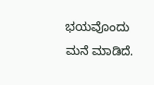ಭಯವೊಂದು ಮನೆ ಮಾಡಿದೆ.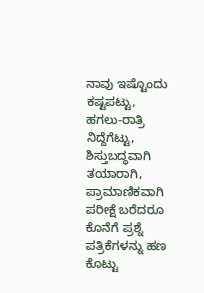ನಾವು ಇಷ್ಟೊಂದು ಕಷ್ಟಪಟ್ಟು, ಹಗಲು-ರಾತ್ರಿ ನಿದ್ದೆಗೆಟ್ಟು, ಶಿಸ್ತುಬದ್ಧವಾಗಿ ತಯಾರಾಗಿ, ಪ್ರಾಮಾಣಿಕವಾಗಿ ಪರೀಕ್ಷೆ ಬರೆದರೂ ಕೊನೆಗೆ ಪ್ರಶ್ನೆ ಪತ್ರಿಕೆಗಳನ್ನು ಹಣ ಕೊಟ್ಟು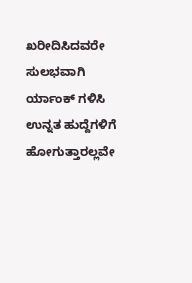ಖರೀದಿಸಿದವರೇ ಸುಲಭವಾಗಿ ರ್ಯಾಂಕ್ ಗಳಿಸಿ ಉನ್ನತ ಹುದ್ದೆಗಳಿಗೆ ಹೋಗುತ್ತಾರಲ್ಲವೇ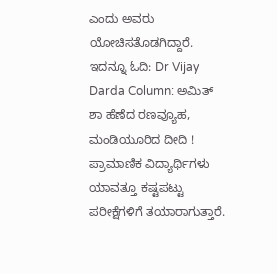ಎಂದು ಅವರು ಯೋಚಿಸತೊಡಗಿದ್ದಾರೆ.
ಇದನ್ನೂ ಓದಿ: Dr Vijay Darda Column: ಅಮಿತ್ ಶಾ ಹೆಣೆದ ರಣವ್ಯೂಹ, ಮಂಡಿಯೂರಿದ ದೀದಿ !
ಪ್ರಾಮಾಣಿಕ ವಿದ್ಯಾರ್ಥಿಗಳು ಯಾವತ್ತೂ ಕಷ್ಟಪಟ್ಟು ಪರೀಕ್ಷೆಗಳಿಗೆ ತಯಾರಾಗುತ್ತಾರೆ.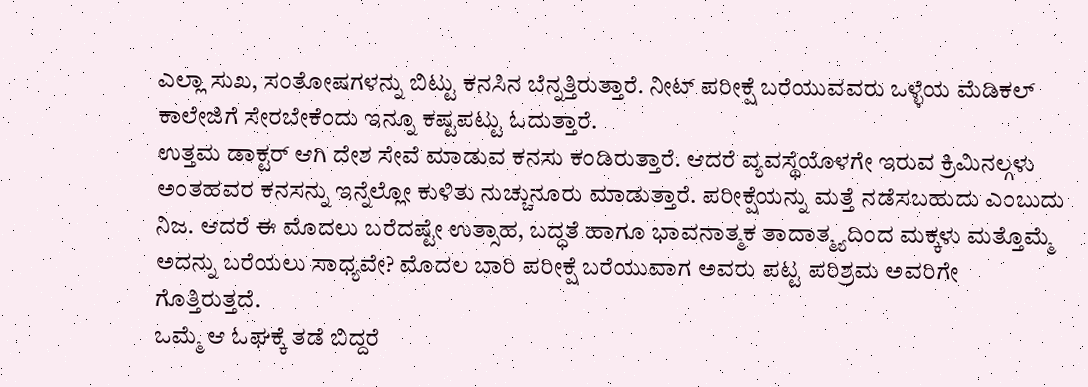ಎಲ್ಲಾ ಸುಖ, ಸಂತೋಷಗಳನ್ನು ಬಿಟ್ಟು ಕನಸಿನ ಬೆನ್ನತ್ತಿರುತ್ತಾರೆ. ನೀಟ್ ಪರೀಕ್ಷೆ ಬರೆಯುವವರು ಒಳ್ಳೆಯ ಮೆಡಿಕಲ್ ಕಾಲೇಜಿಗೆ ಸೇರಬೇಕೆಂದು ಇನ್ನೂ ಕಷ್ಟಪಟ್ಟು ಓದುತ್ತಾರೆ.
ಉತ್ತಮ ಡಾಕ್ಟರ್ ಆಗಿ ದೇಶ ಸೇವೆ ಮಾಡುವ ಕನಸು ಕಂಡಿರುತ್ತಾರೆ. ಆದರೆ ವ್ಯವಸ್ಥೆಯೊಳಗೇ ಇರುವ ಕ್ರಿಮಿನಲ್ಗಳು ಅಂತಹವರ ಕನಸನ್ನು ಇನ್ನೆಲ್ಲೋ ಕುಳಿತು ನುಚ್ಚುನೂರು ಮಾಡುತ್ತಾರೆ. ಪರೀಕ್ಷೆಯನ್ನು ಮತ್ತೆ ನಡೆಸಬಹುದು ಎಂಬುದು ನಿಜ. ಆದರೆ ಈ ಮೊದಲು ಬರೆದಷ್ಟೇ ಉತ್ಸಾಹ, ಬದ್ಧತೆ ಹಾಗೂ ಭಾವನಾತ್ಮಕ ತಾದಾತ್ಮ್ಯದಿಂದ ಮಕ್ಕಳು ಮತ್ತೊಮ್ಮೆ ಅದನ್ನು ಬರೆಯಲು ಸಾಧ್ಯವೇ? ಮೊದಲ ಬಾರಿ ಪರೀಕ್ಷೆ ಬರೆಯುವಾಗ ಅವರು ಪಟ್ಟ ಪರಿಶ್ರಮ ಅವರಿಗೇ ಗೊತ್ತಿರುತ್ತದೆ.
ಒಮ್ಮೆ ಆ ಓಘಕ್ಕೆ ತಡೆ ಬಿದ್ದರೆ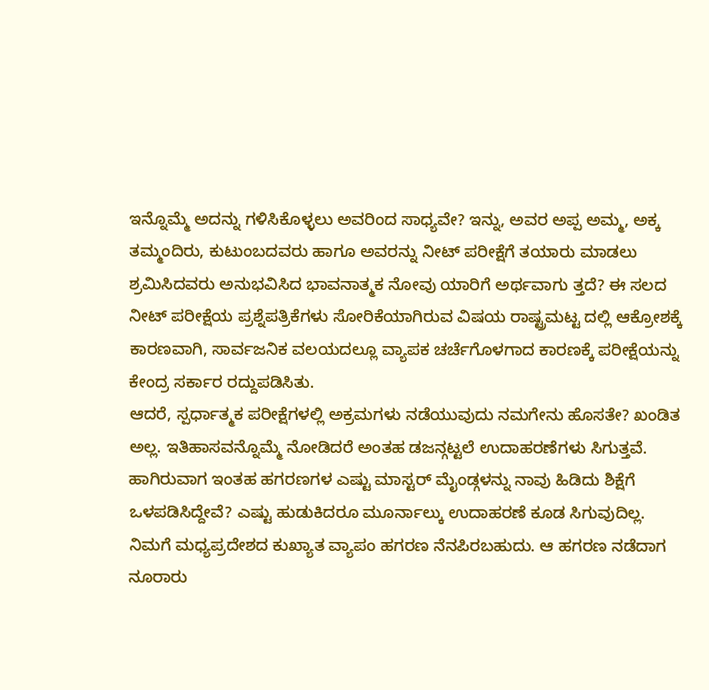ಇನ್ನೊಮ್ಮೆ ಅದನ್ನು ಗಳಿಸಿಕೊಳ್ಳಲು ಅವರಿಂದ ಸಾಧ್ಯವೇ? ಇನ್ನು, ಅವರ ಅಪ್ಪ ಅಮ್ಮ, ಅಕ್ಕ ತಮ್ಮಂದಿರು, ಕುಟುಂಬದವರು ಹಾಗೂ ಅವರನ್ನು ನೀಟ್ ಪರೀಕ್ಷೆಗೆ ತಯಾರು ಮಾಡಲು ಶ್ರಮಿಸಿದವರು ಅನುಭವಿಸಿದ ಭಾವನಾತ್ಮಕ ನೋವು ಯಾರಿಗೆ ಅರ್ಥವಾಗು ತ್ತದೆ? ಈ ಸಲದ ನೀಟ್ ಪರೀಕ್ಷೆಯ ಪ್ರಶ್ನೆಪತ್ರಿಕೆಗಳು ಸೋರಿಕೆಯಾಗಿರುವ ವಿಷಯ ರಾಷ್ಟ್ರಮಟ್ಟ ದಲ್ಲಿ ಆಕ್ರೋಶಕ್ಕೆ ಕಾರಣವಾಗಿ, ಸಾರ್ವಜನಿಕ ವಲಯದಲ್ಲೂ ವ್ಯಾಪಕ ಚರ್ಚೆಗೊಳಗಾದ ಕಾರಣಕ್ಕೆ ಪರೀಕ್ಷೆಯನ್ನು ಕೇಂದ್ರ ಸರ್ಕಾರ ರದ್ದುಪಡಿಸಿತು.
ಆದರೆ, ಸ್ಪರ್ಧಾತ್ಮಕ ಪರೀಕ್ಷೆಗಳಲ್ಲಿ ಅಕ್ರಮಗಳು ನಡೆಯುವುದು ನಮಗೇನು ಹೊಸತೇ? ಖಂಡಿತ ಅಲ್ಲ. ಇತಿಹಾಸವನ್ನೊಮ್ಮೆ ನೋಡಿದರೆ ಅಂತಹ ಡಜನ್ಗಟ್ಟಲೆ ಉದಾಹರಣೆಗಳು ಸಿಗುತ್ತವೆ. ಹಾಗಿರುವಾಗ ಇಂತಹ ಹಗರಣಗಳ ಎಷ್ಟು ಮಾಸ್ಟರ್ ಮೈಂಡ್ಗಳನ್ನು ನಾವು ಹಿಡಿದು ಶಿಕ್ಷೆಗೆ ಒಳಪಡಿಸಿದ್ದೇವೆ? ಎಷ್ಟು ಹುಡುಕಿದರೂ ಮೂರ್ನಾಲ್ಕು ಉದಾಹರಣೆ ಕೂಡ ಸಿಗುವುದಿಲ್ಲ.
ನಿಮಗೆ ಮಧ್ಯಪ್ರದೇಶದ ಕುಖ್ಯಾತ ವ್ಯಾಪಂ ಹಗರಣ ನೆನಪಿರಬಹುದು. ಆ ಹಗರಣ ನಡೆದಾಗ ನೂರಾರು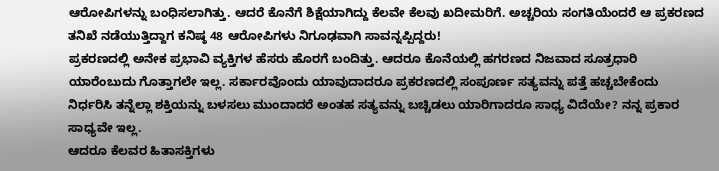ಆರೋಪಿಗಳನ್ನು ಬಂಧಿಸಲಾಗಿತ್ತು. ಆದರೆ ಕೊನೆಗೆ ಶಿಕ್ಷೆಯಾಗಿದ್ದು ಕೆಲವೇ ಕೆಲವು ಖದೀಮರಿಗೆ. ಅಚ್ಚರಿಯ ಸಂಗತಿಯೆಂದರೆ ಆ ಪ್ರಕರಣದ ತನಿಖೆ ನಡೆಯುತ್ತಿದ್ದಾಗ ಕನಿಷ್ಠ 48 ಆರೋಪಿಗಳು ನಿಗೂಢವಾಗಿ ಸಾವನ್ನಪ್ಪಿದ್ದರು!
ಪ್ರಕರಣದಲ್ಲಿ ಅನೇಕ ಪ್ರಭಾವಿ ವ್ಯಕ್ತಿಗಳ ಹೆಸರು ಹೊರಗೆ ಬಂದಿತ್ತು. ಆದರೂ ಕೊನೆಯಲ್ಲಿ ಹಗರಣದ ನಿಜವಾದ ಸೂತ್ರಧಾರಿ ಯಾರೆಂಬುದು ಗೊತ್ತಾಗಲೇ ಇಲ್ಲ. ಸರ್ಕಾರವೊಂದು ಯಾವುದಾದರೂ ಪ್ರಕರಣದಲ್ಲಿ ಸಂಪೂರ್ಣ ಸತ್ಯವನ್ನು ಪತ್ತೆ ಹಚ್ಚಬೇಕೆಂದು ನಿರ್ಧರಿಸಿ ತನ್ನೆಲ್ಲಾ ಶಕ್ತಿಯನ್ನು ಬಳಸಲು ಮುಂದಾದರೆ ಅಂತಹ ಸತ್ಯವನ್ನು ಬಚ್ಚಿಡಲು ಯಾರಿಗಾದರೂ ಸಾಧ್ಯ ವಿದೆಯೇ? ನನ್ನ ಪ್ರಕಾರ ಸಾಧ್ಯವೇ ಇಲ್ಲ.
ಆದರೂ ಕೆಲವರ ಹಿತಾಸಕ್ತಿಗಳು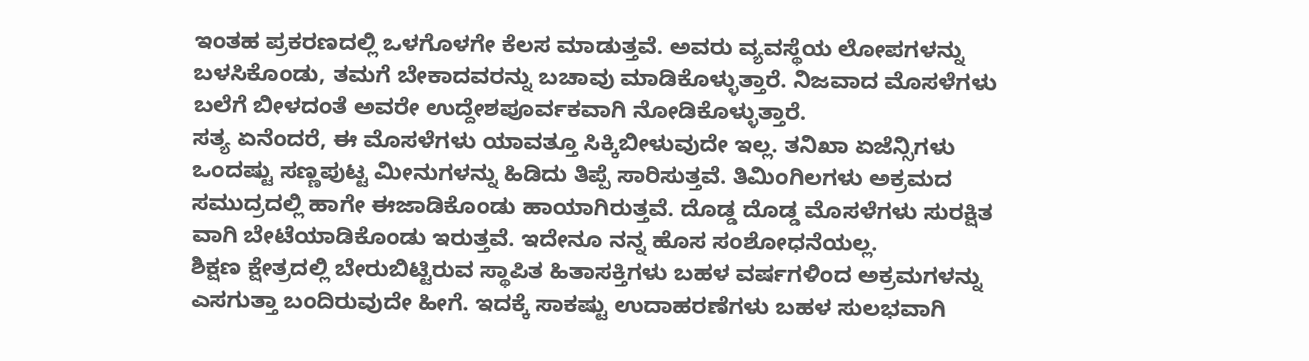ಇಂತಹ ಪ್ರಕರಣದಲ್ಲಿ ಒಳಗೊಳಗೇ ಕೆಲಸ ಮಾಡುತ್ತವೆ. ಅವರು ವ್ಯವಸ್ಥೆಯ ಲೋಪಗಳನ್ನು ಬಳಸಿಕೊಂಡು, ತಮಗೆ ಬೇಕಾದವರನ್ನು ಬಚಾವು ಮಾಡಿಕೊಳ್ಳುತ್ತಾರೆ. ನಿಜವಾದ ಮೊಸಳೆಗಳು ಬಲೆಗೆ ಬೀಳದಂತೆ ಅವರೇ ಉದ್ದೇಶಪೂರ್ವಕವಾಗಿ ನೋಡಿಕೊಳ್ಳುತ್ತಾರೆ.
ಸತ್ಯ ಏನೆಂದರೆ, ಈ ಮೊಸಳೆಗಳು ಯಾವತ್ತೂ ಸಿಕ್ಕಿಬೀಳುವುದೇ ಇಲ್ಲ. ತನಿಖಾ ಏಜೆನ್ಸಿಗಳು ಒಂದಷ್ಟು ಸಣ್ಣಪುಟ್ಟ ಮೀನುಗಳನ್ನು ಹಿಡಿದು ತಿಪ್ಪೆ ಸಾರಿಸುತ್ತವೆ. ತಿಮಿಂಗಿಲಗಳು ಅಕ್ರಮದ ಸಮುದ್ರದಲ್ಲಿ ಹಾಗೇ ಈಜಾಡಿಕೊಂಡು ಹಾಯಾಗಿರುತ್ತವೆ. ದೊಡ್ಡ ದೊಡ್ಡ ಮೊಸಳೆಗಳು ಸುರಕ್ಷಿತ ವಾಗಿ ಬೇಟೆಯಾಡಿಕೊಂಡು ಇರುತ್ತವೆ. ಇದೇನೂ ನನ್ನ ಹೊಸ ಸಂಶೋಧನೆಯಲ್ಲ.
ಶಿಕ್ಷಣ ಕ್ಷೇತ್ರದಲ್ಲಿ ಬೇರುಬಿಟ್ಟಿರುವ ಸ್ಥಾಪಿತ ಹಿತಾಸಕ್ತಿಗಳು ಬಹಳ ವರ್ಷಗಳಿಂದ ಅಕ್ರಮಗಳನ್ನು ಎಸಗುತ್ತಾ ಬಂದಿರುವುದೇ ಹೀಗೆ. ಇದಕ್ಕೆ ಸಾಕಷ್ಟು ಉದಾಹರಣೆಗಳು ಬಹಳ ಸುಲಭವಾಗಿ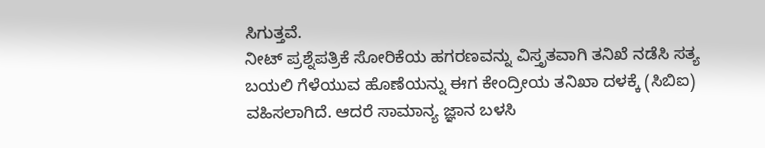ಸಿಗುತ್ತವೆ.
ನೀಟ್ ಪ್ರಶ್ನೆಪತ್ರಿಕೆ ಸೋರಿಕೆಯ ಹಗರಣವನ್ನು ವಿಸ್ತೃತವಾಗಿ ತನಿಖೆ ನಡೆಸಿ ಸತ್ಯ ಬಯಲಿ ಗೆಳೆಯುವ ಹೊಣೆಯನ್ನು ಈಗ ಕೇಂದ್ರೀಯ ತನಿಖಾ ದಳಕ್ಕೆ (ಸಿಬಿಐ) ವಹಿಸಲಾಗಿದೆ. ಆದರೆ ಸಾಮಾನ್ಯ ಜ್ಞಾನ ಬಳಸಿ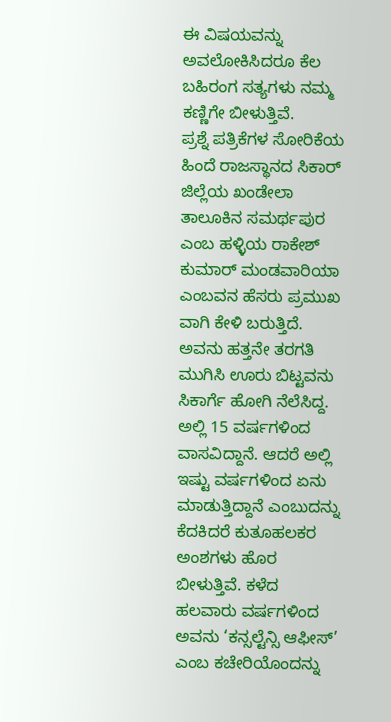ಈ ವಿಷಯವನ್ನು ಅವಲೋಕಿಸಿದರೂ ಕೆಲ ಬಹಿರಂಗ ಸತ್ಯಗಳು ನಮ್ಮ ಕಣ್ಣಿಗೇ ಬೀಳುತ್ತಿವೆ.
ಪ್ರಶ್ನೆ ಪತ್ರಿಕೆಗಳ ಸೋರಿಕೆಯ ಹಿಂದೆ ರಾಜಸ್ಥಾನದ ಸಿಕಾರ್ ಜಿಲ್ಲೆಯ ಖಂಡೇಲಾ ತಾಲೂಕಿನ ಸಮರ್ಥಪುರ ಎಂಬ ಹಳ್ಳಿಯ ರಾಕೇಶ್ ಕುಮಾರ್ ಮಂಡವಾರಿಯಾ ಎಂಬವನ ಹೆಸರು ಪ್ರಮುಖ ವಾಗಿ ಕೇಳಿ ಬರುತ್ತಿದೆ. ಅವನು ಹತ್ತನೇ ತರಗತಿ ಮುಗಿಸಿ ಊರು ಬಿಟ್ಟವನು ಸಿಕಾರ್ಗೆ ಹೋಗಿ ನೆಲೆಸಿದ್ದ.
ಅಲ್ಲಿ 15 ವರ್ಷಗಳಿಂದ ವಾಸವಿದ್ದಾನೆ. ಆದರೆ ಅಲ್ಲಿ ಇಷ್ಟು ವರ್ಷಗಳಿಂದ ಏನು ಮಾಡುತ್ತಿದ್ದಾನೆ ಎಂಬುದನ್ನು ಕೆದಕಿದರೆ ಕುತೂಹಲಕರ ಅಂಶಗಳು ಹೊರ ಬೀಳುತ್ತಿವೆ. ಕಳೆದ ಹಲವಾರು ವರ್ಷಗಳಿಂದ ಅವನು ‘ಕನ್ಸಲ್ಟೆನ್ಸಿ ಆಫೀಸ್’ ಎಂಬ ಕಚೇರಿಯೊಂದನ್ನು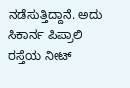ನಡೆಸುತ್ತಿದ್ದಾನೆ. ಅದು ಸಿಕಾರ್ನ ಪಿಪ್ರಾಲಿ ರಸ್ತೆಯ ನೀಟ್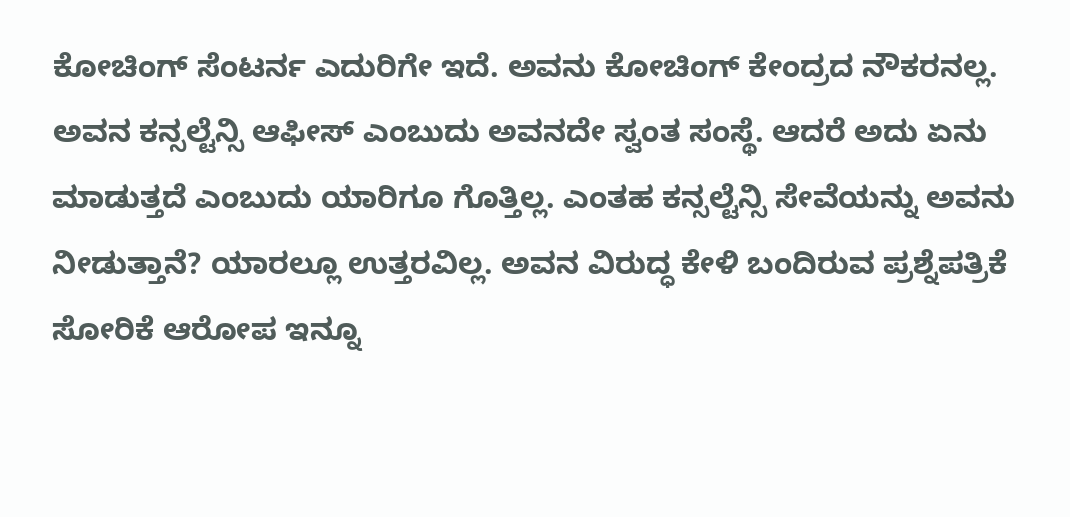ಕೋಚಿಂಗ್ ಸೆಂಟರ್ನ ಎದುರಿಗೇ ಇದೆ. ಅವನು ಕೋಚಿಂಗ್ ಕೇಂದ್ರದ ನೌಕರನಲ್ಲ.
ಅವನ ಕನ್ಸಲ್ಟೆನ್ಸಿ ಆಫೀಸ್ ಎಂಬುದು ಅವನದೇ ಸ್ವಂತ ಸಂಸ್ಥೆ. ಆದರೆ ಅದು ಏನು ಮಾಡುತ್ತದೆ ಎಂಬುದು ಯಾರಿಗೂ ಗೊತ್ತಿಲ್ಲ. ಎಂತಹ ಕನ್ಸಲ್ಟೆನ್ಸಿ ಸೇವೆಯನ್ನು ಅವನು ನೀಡುತ್ತಾನೆ? ಯಾರಲ್ಲೂ ಉತ್ತರವಿಲ್ಲ. ಅವನ ವಿರುದ್ಧ ಕೇಳಿ ಬಂದಿರುವ ಪ್ರಶ್ನೆಪತ್ರಿಕೆ ಸೋರಿಕೆ ಆರೋಪ ಇನ್ನೂ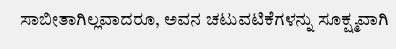ಸಾಬೀತಾಗಿಲ್ಲವಾದರೂ, ಅವನ ಚಟುವಟಿಕೆಗಳನ್ನು ಸೂಕ್ಷ್ಮವಾಗಿ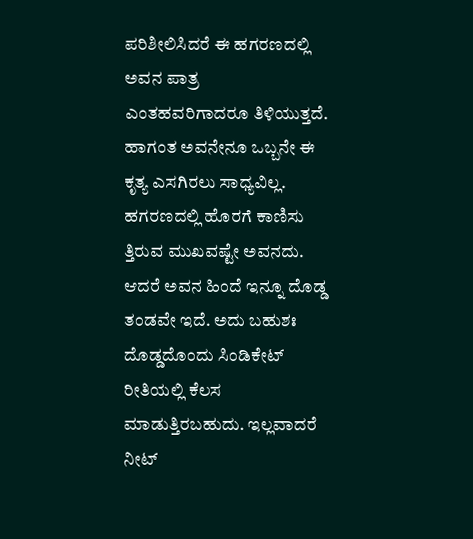ಪರಿಶೀಲಿಸಿದರೆ ಈ ಹಗರಣದಲ್ಲಿ ಅವನ ಪಾತ್ರ ಎಂತಹವರಿಗಾದರೂ ತಿಳಿಯುತ್ತದೆ.
ಹಾಗಂತ ಅವನೇನೂ ಒಬ್ಬನೇ ಈ ಕೃತ್ಯ ಎಸಗಿರಲು ಸಾಧ್ಯವಿಲ್ಲ. ಹಗರಣದಲ್ಲಿ ಹೊರಗೆ ಕಾಣಿಸು ತ್ತಿರುವ ಮುಖವಷ್ಟೇ ಅವನದು. ಆದರೆ ಅವನ ಹಿಂದೆ ಇನ್ನೂ ದೊಡ್ಡ ತಂಡವೇ ಇದೆ. ಅದು ಬಹುಶಃ ದೊಡ್ಡದೊಂದು ಸಿಂಡಿಕೇಟ್ ರೀತಿಯಲ್ಲಿ ಕೆಲಸ ಮಾಡುತ್ತಿರಬಹುದು. ಇಲ್ಲವಾದರೆ ನೀಟ್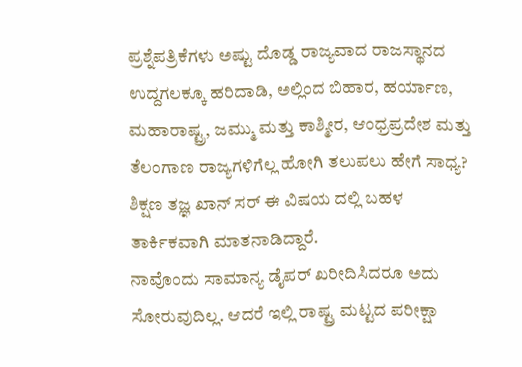ಪ್ರಶ್ನೆಪತ್ರಿಕೆಗಳು ಅಷ್ಟು ದೊಡ್ಡ ರಾಜ್ಯವಾದ ರಾಜಸ್ಥಾನದ ಉದ್ದಗಲಕ್ಕೂ ಹರಿದಾಡಿ, ಅಲ್ಲಿಂದ ಬಿಹಾರ, ಹರ್ಯಾಣ, ಮಹಾರಾಷ್ಟ್ರ, ಜಮ್ಮು ಮತ್ತು ಕಾಶ್ಮೀರ, ಆಂಧ್ರಪ್ರದೇಶ ಮತ್ತು ತೆಲಂಗಾಣ ರಾಜ್ಯಗಳಿಗೆಲ್ಲ ಹೋಗಿ ತಲುಪಲು ಹೇಗೆ ಸಾಧ್ಯ? ಶಿಕ್ಷಣ ತಜ್ಞ ಖಾನ್ ಸರ್ ಈ ವಿಷಯ ದಲ್ಲಿ ಬಹಳ ತಾರ್ಕಿಕವಾಗಿ ಮಾತನಾಡಿದ್ದಾರೆ.
ನಾವೊಂದು ಸಾಮಾನ್ಯ ಡೈಪರ್ ಖರೀದಿಸಿದರೂ ಅದು ಸೋರುವುದಿಲ್ಲ. ಆದರೆ ಇಲ್ಲಿ ರಾಷ್ಟ್ರ ಮಟ್ಟದ ಪರೀಕ್ಷಾ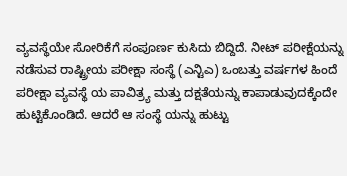ವ್ಯವಸ್ಥೆಯೇ ಸೋರಿಕೆಗೆ ಸಂಪೂರ್ಣ ಕುಸಿದು ಬಿದ್ದಿದೆ. ನೀಟ್ ಪರೀಕ್ಷೆಯನ್ನು ನಡೆಸುವ ರಾಷ್ಟ್ರೀಯ ಪರೀಕ್ಷಾ ಸಂಸ್ಥೆ (ಎನ್ಟಿಎ) ಒಂಬತ್ತು ವರ್ಷಗಳ ಹಿಂದೆ ಪರೀಕ್ಷಾ ವ್ಯವಸ್ಥೆ ಯ ಪಾವಿತ್ರ್ಯ ಮತ್ತು ದಕ್ಷತೆಯನ್ನು ಕಾಪಾಡುವುದಕ್ಕೆಂದೇ ಹುಟ್ಟಿಕೊಂಡಿದೆ. ಆದರೆ ಆ ಸಂಸ್ಥೆ ಯನ್ನು ಹುಟ್ಟು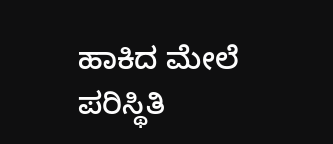ಹಾಕಿದ ಮೇಲೆ ಪರಿಸ್ಥಿತಿ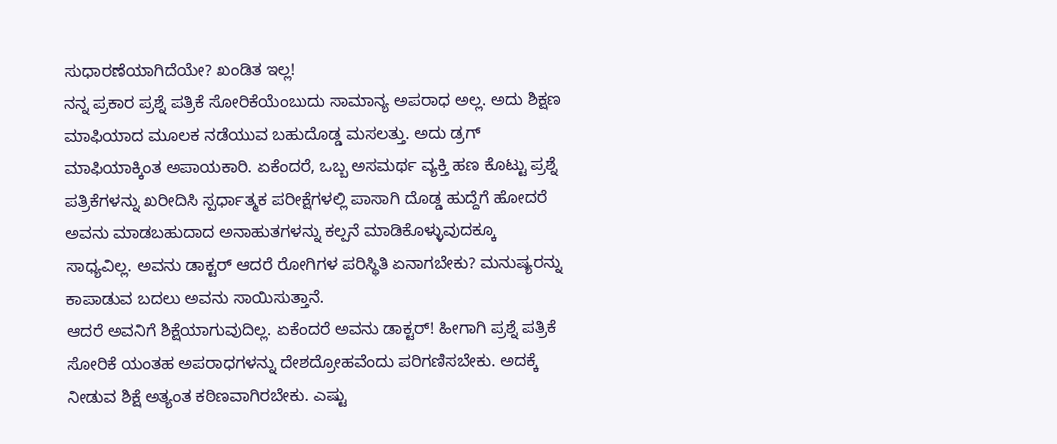ಸುಧಾರಣೆಯಾಗಿದೆಯೇ? ಖಂಡಿತ ಇಲ್ಲ!
ನನ್ನ ಪ್ರಕಾರ ಪ್ರಶ್ನೆ ಪತ್ರಿಕೆ ಸೋರಿಕೆಯೆಂಬುದು ಸಾಮಾನ್ಯ ಅಪರಾಧ ಅಲ್ಲ. ಅದು ಶಿಕ್ಷಣ ಮಾಫಿಯಾದ ಮೂಲಕ ನಡೆಯುವ ಬಹುದೊಡ್ಡ ಮಸಲತ್ತು. ಅದು ಡ್ರಗ್ ಮಾಫಿಯಾಕ್ಕಿಂತ ಅಪಾಯಕಾರಿ. ಏಕೆಂದರೆ, ಒಬ್ಬ ಅಸಮರ್ಥ ವ್ಯಕ್ತಿ ಹಣ ಕೊಟ್ಟು ಪ್ರಶ್ನೆ ಪತ್ರಿಕೆಗಳನ್ನು ಖರೀದಿಸಿ ಸ್ಪರ್ಧಾತ್ಮಕ ಪರೀಕ್ಷೆಗಳಲ್ಲಿ ಪಾಸಾಗಿ ದೊಡ್ಡ ಹುದ್ದೆಗೆ ಹೋದರೆ ಅವನು ಮಾಡಬಹುದಾದ ಅನಾಹುತಗಳನ್ನು ಕಲ್ಪನೆ ಮಾಡಿಕೊಳ್ಳುವುದಕ್ಕೂ ಸಾಧ್ಯವಿಲ್ಲ. ಅವನು ಡಾಕ್ಟರ್ ಆದರೆ ರೋಗಿಗಳ ಪರಿಸ್ಥಿತಿ ಏನಾಗಬೇಕು? ಮನುಷ್ಯರನ್ನು ಕಾಪಾಡುವ ಬದಲು ಅವನು ಸಾಯಿಸುತ್ತಾನೆ.
ಆದರೆ ಅವನಿಗೆ ಶಿಕ್ಷೆಯಾಗುವುದಿಲ್ಲ. ಏಕೆಂದರೆ ಅವನು ಡಾಕ್ಟರ್! ಹೀಗಾಗಿ ಪ್ರಶ್ನೆ ಪತ್ರಿಕೆ ಸೋರಿಕೆ ಯಂತಹ ಅಪರಾಧಗಳನ್ನು ದೇಶದ್ರೋಹವೆಂದು ಪರಿಗಣಿಸಬೇಕು. ಅದಕ್ಕೆ ನೀಡುವ ಶಿಕ್ಷೆ ಅತ್ಯಂತ ಕಠಿಣವಾಗಿರಬೇಕು. ಎಷ್ಟು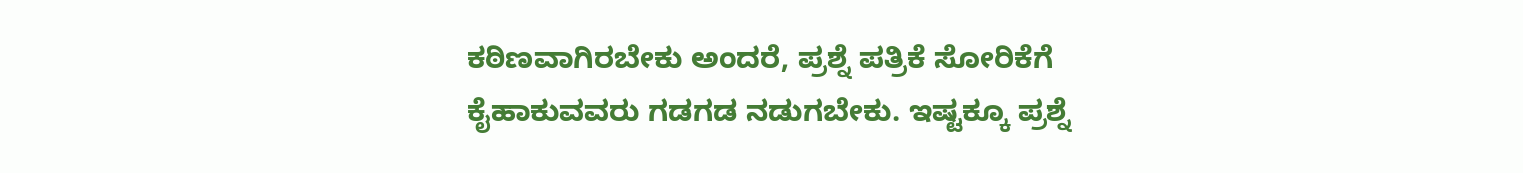ಕಠಿಣವಾಗಿರಬೇಕು ಅಂದರೆ, ಪ್ರಶ್ನೆ ಪತ್ರಿಕೆ ಸೋರಿಕೆಗೆ ಕೈಹಾಕುವವರು ಗಡಗಡ ನಡುಗಬೇಕು. ಇಷ್ಟಕ್ಕೂ ಪ್ರಶ್ನೆ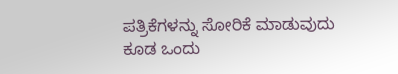ಪತ್ರಿಕೆಗಳನ್ನು ಸೋರಿಕೆ ಮಾಡುವುದು ಕೂಡ ಒಂದು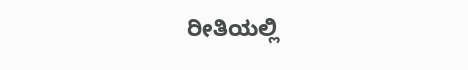ರೀತಿಯಲ್ಲಿ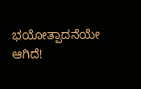ಭಯೋತ್ಪಾದನೆಯೇ ಆಗಿದೆ!